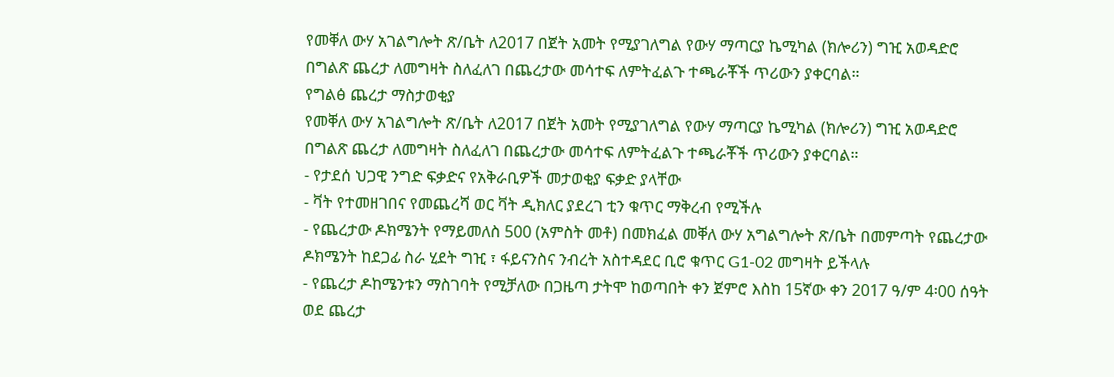የመቐለ ውሃ አገልግሎት ጽ/ቤት ለ2017 በጀት አመት የሚያገለግል የውሃ ማጣርያ ኬሚካል (ክሎሪን) ግዢ አወዳድሮ በግልጽ ጨረታ ለመግዛት ስለፈለገ በጨረታው መሳተፍ ለምትፈልጉ ተጫራቾች ጥሪውን ያቀርባል።
የግልፅ ጨረታ ማስታወቂያ
የመቐለ ውሃ አገልግሎት ጽ/ቤት ለ2017 በጀት አመት የሚያገለግል የውሃ ማጣርያ ኬሚካል (ክሎሪን) ግዢ አወዳድሮ በግልጽ ጨረታ ለመግዛት ስለፈለገ በጨረታው መሳተፍ ለምትፈልጉ ተጫራቾች ጥሪውን ያቀርባል።
- የታደሰ ህጋዊ ንግድ ፍቃድና የአቅራቢዎች መታወቂያ ፍቃድ ያላቸው
- ቫት የተመዘገበና የመጨረሻ ወር ቫት ዲክለር ያደረገ ቲን ቁጥር ማቅረብ የሚችሉ
- የጨረታው ዶክሜንት የማይመለስ 500 (አምስት መቶ) በመክፈል መቐለ ውሃ አግልግሎት ጽ/ቤት በመምጣት የጨረታው ዶክሜንት ከደጋፊ ስራ ሂደት ግዢ ፣ ፋይናንስና ንብረት አስተዳደር ቢሮ ቁጥር G1-02 መግዛት ይችላሉ
- የጨረታ ዶከሜንቱን ማስገባት የሚቻለው በጋዜጣ ታትሞ ከወጣበት ቀን ጀምሮ እስከ 15ኛው ቀን 2017 ዓ/ም 4፡00 ሰዓት ወደ ጨረታ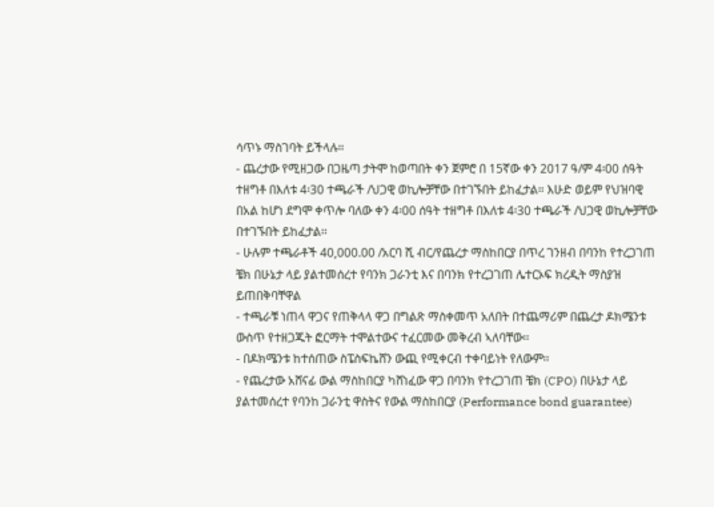ሳጥኑ ማስገባት ይችላሉ።
- ጨረታው የሚዘጋው በጋዜጣ ታትሞ ከወጣበት ቀን ጀምሮ በ 15ኛው ቀን 2017 ዓ/ም 4፡00 ሰዓት ተዘግቶ በእለቱ 4፡30 ተጫራች /ህጋዊ ወኪሎቻቸው በተገኙበት ይከፈታል። እሁድ ወይም የህዝባዊ በአል ከሆነ ደግሞ ቀጥሎ ባለው ቀን 4፡00 ሰዓት ተዘግቶ በእለቱ 4፡30 ተጫራች /ህጋዊ ወኪሎቻቸው በተገኙበት ይከፈታል፡፡
- ሁሉም ተጫራቶች 40,000.00 /አርባ ሺ ብር/የጨረታ ማስከበርያ በጥረ ገንዘብ በባንከ የተረጋገጠ ቼክ በሁኔታ ላይ ያልተመሰረተ የባንክ ጋራንቲ እና በባንክ የተረጋገጠ ሌተርኦፍ ክረዲት ማስያዝ ይጠበቅባቸዋል
- ተጫራቹ ነጠላ ዋጋና የጠቅላላ ዋጋ በግልጽ ማስቀመጥ አለበት በተጨማሪም በጨረታ ዶክሜንቱ ውስጥ የተዘጋጁት ፎርማት ተሞልተውና ተፈርመው መቅረብ ኣለባቸው፡፡
- በዶክሜንቱ ከተሰጠው ስፔስፍኬሸን ውጪ የሚቀርብ ተቀባይነት የለውም፡፡
- የጨረታው አሸናፊ ውል ማስከበርያ ካሸነፈው ዋጋ በባንክ የተረጋገጠ ቼክ (CPO) በሁኔታ ላይ ያልተመሰረተ የባንከ ጋራንቲ ዋስትና የውል ማስከበርያ (Performance bond guarantee)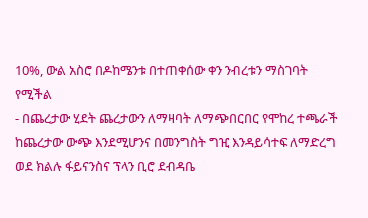10%, ውል አስሮ በዶከሜንቱ በተጠቀሰው ቀን ንብረቱን ማስገባት የሚችል
- በጨረታው ሂደት ጨረታውን ለማዛባት ለማጭበርበር የሞከረ ተጫራች ከጨረታው ውጭ እንደሚሆንና በመንግስት ግዢ እንዳይሳተፍ ለማድረግ ወደ ክልሉ ፋይናንስና ፕላን ቢሮ ደብዳቤ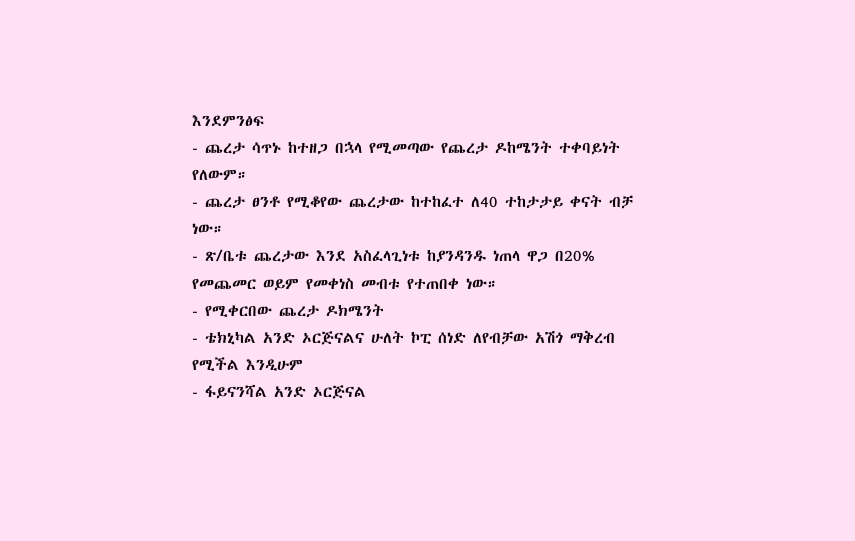እንደምንፅፍ
- ጨረታ ሳጥኑ ከተዘጋ በኋላ የሚመጣው የጨረታ ዶከሜንት ተቀባይነት የለውም።
- ጨረታ ፀንቶ የሚቆየው ጨረታው ከተከፈተ ለ40 ተከታታይ ቀናት ብቻ ነው።
- ጽ/ቤቱ ጨረታው እንደ አስፈላጊነቱ ከያንዳንዱ ነጠላ ዋጋ በ20% የመጨመር ወይም የመቀነስ መብቱ የተጠበቀ ነው።
- የሚቀርበው ጨረታ ዶክሜንት
- ቴክኒካል አንድ ኦርጅናልና ሁለት ኮፒ ሰነድ ለየብቻው አሽጎ ማቅረብ የሚችል እንዲሁም
- ፋይናንሻል አንድ ኦርጅናል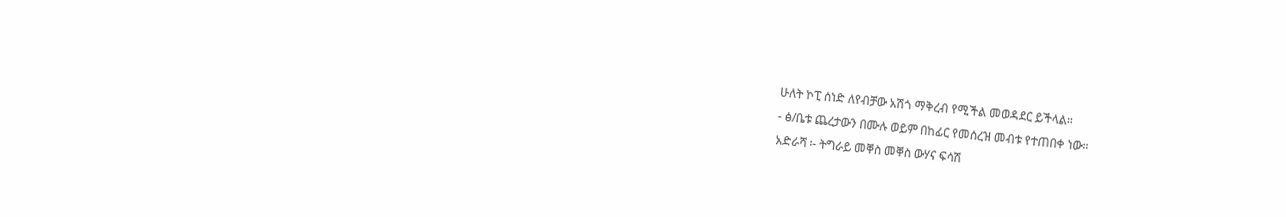ሁለት ኮፒ ሰነድ ለየብቻው አሽጎ ማቅረብ የሚችል መወዳደር ይችላል።
- ፅ/ቤቱ ጨረታውን በሙሉ ወይም በከፊር የመሰረዝ መብቱ የተጠበቀ ነው።
አድራሻ ፡- ትግራይ መቐስ መቐስ ውሃና ፍሳሽ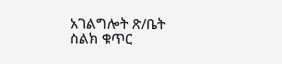አገልግሎት ጽ/ቤት
ስልክ ቁጥር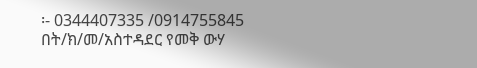፡- 0344407335 /0914755845
በት/ክ/መ/አስተዳደር የመቅ ውሃ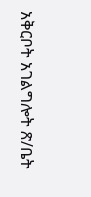አቅርቦት አገልግሎት ጽ/ቤት